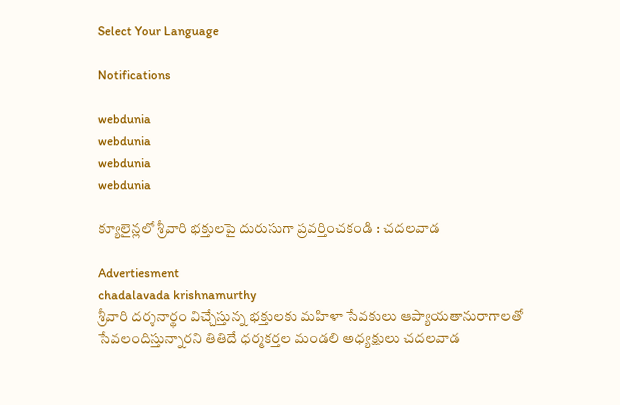Select Your Language

Notifications

webdunia
webdunia
webdunia
webdunia

క్యూలైన్లలో శ్రీవారి భక్తులపై దురుసుగా ప్రవర్తించకండి : చదలవాడ

Advertiesment
chadalavada krishnamurthy
శ్రీవారి దర్శనార్థం విచ్చేస్తున్న భక్తులకు మహిళా సేవకులు ఆప్యాయతానురాగాలతో సేవలందిస్తున్నారని తితిదే ధర్మకర్తల మండలి అధ్యక్షులు చదలవాడ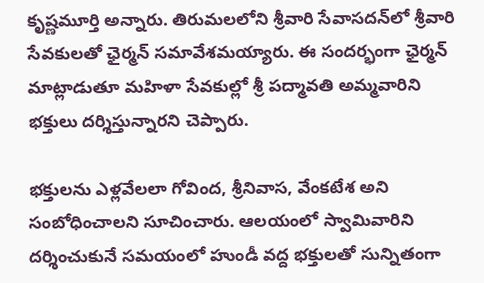కృష్ణమూర్తి అన్నారు. తిరుమలలోని శ్రీవారి సేవాసదన్‌లో శ్రీవారి సేవకులతో ఛైర్మన్‌ సమావేశమయ్యారు. ఈ సందర్భంగా ఛైర్మన్‌ మాట్లాడుతూ మహిళా సేవకుల్లో శ్రీ పద్మావతి అమ్మవారిని భక్తులు దర్శిస్తున్నారని చెప్పారు.

భక్తులను ఎళ్లవేలలా గోవింద, శ్రీనివాస, వేంకటేశ అని సంబోధించాలని సూచించారు. ఆలయంలో స్వామివారిని దర్శించుకునే సమయంలో హుండీ వద్ద భక్తులతో సున్నితంగా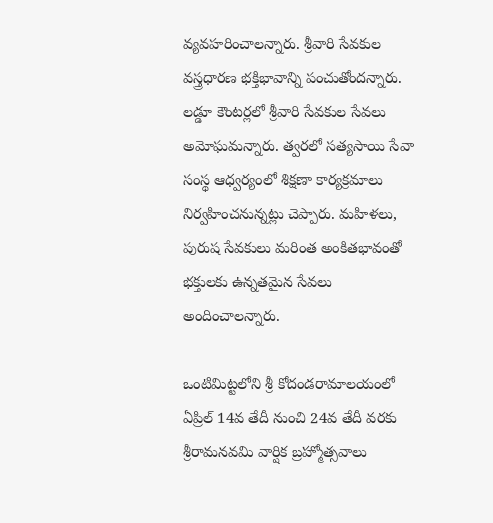వ్యవహరించాలన్నారు. శ్రీవారి సేవకుల వస్త్రధారణ భక్తిభావాన్ని పంచుతోందన్నారు. లడ్డూ కౌంటర్లలో శ్రీవారి సేవకుల సేవలు అమోఘమన్నారు. త్వరలో సత్యసాయి సేవా సంస్థ ఆధ్వర్యంలో శిక్షణా కార్యక్రమాలు నిర్వహించనున్నట్లు చెప్పారు. మహిళలు, పురుష సేవకులు మరింత అంకితభావంతో భక్తులకు ఉన్నతమైన సేవలు అందించాలన్నారు.

ఒంటిమిట్టలోని శ్రీ కోదండరామాలయంలో ఏప్రిల్‌ 14వ తేదీ నుంచి 24వ తేదీ వరకు శ్రీరామనవమి వార్షిక బ్రహ్మోత్సవాలు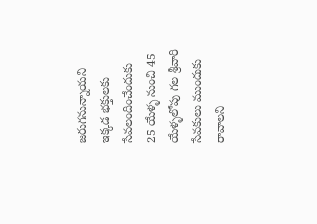జరుగనున్నాయని ఇక్కడ భక్తులకు సేవలందించేందుకు 25 యేళ్ళ నుంచి 45 యేళ్ళలోపు గల శ్రీవారి సేవకులు ముందుకు రావాలని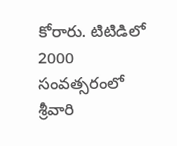కోరారు. టిటిడిలో 2000 సంవత్సరంలో శ్రీవారి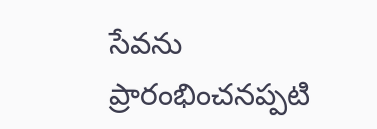సేవను ప్రారంభించనప్పటి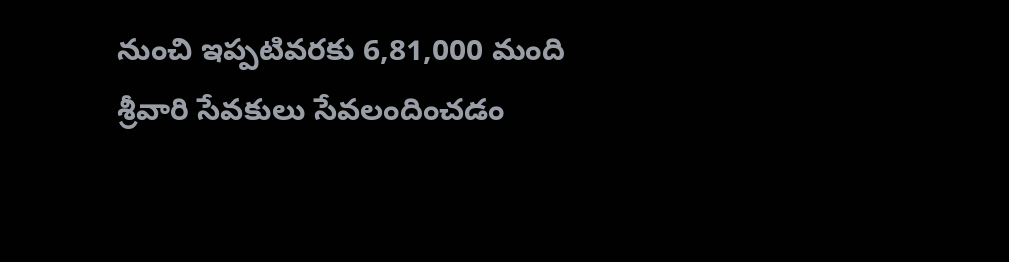నుంచి ఇప్పటివరకు 6,81,000 మంది శ్రీవారి సేవకులు సేవలందించడం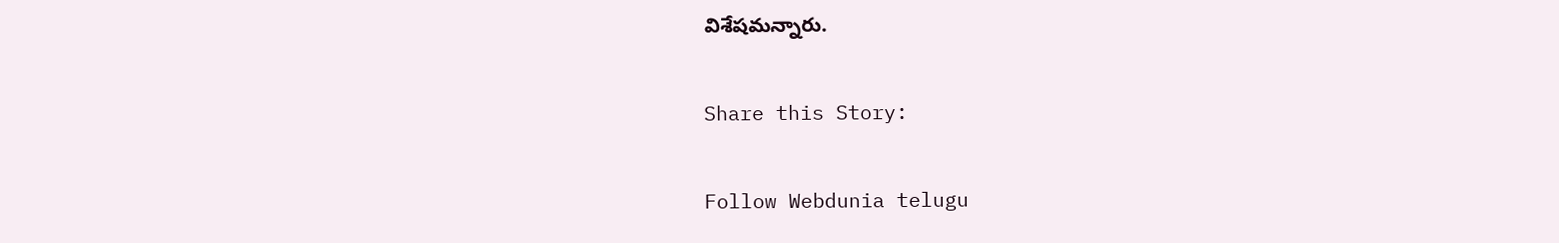విశేషమన్నారు.

Share this Story:

Follow Webdunia telugu